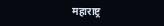महाराष्ट्र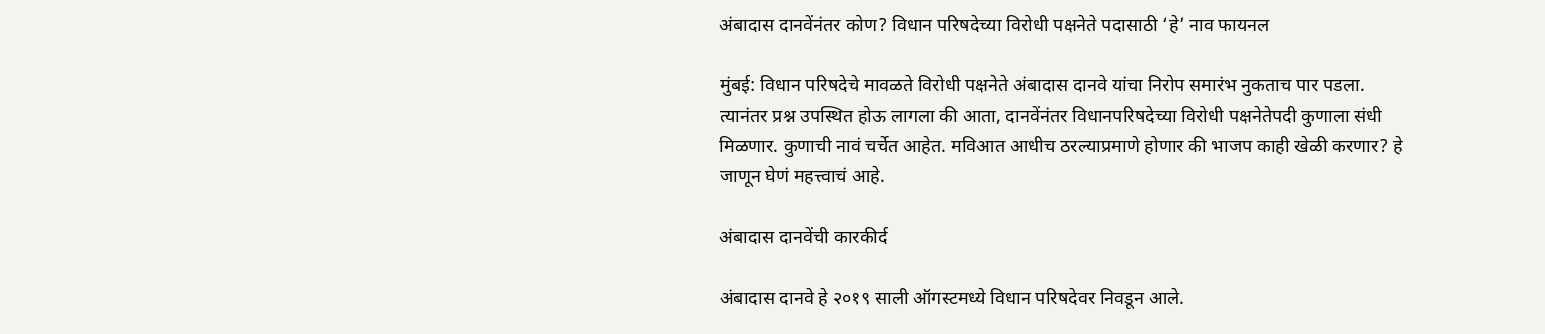अंबादास दानवेंनंतर कोण? विधान परिषदेच्या विरोधी पक्षनेते पदासाठी ‘हे’ नाव फायनल

मुंबई: विधान परिषदेचे मावळते विरोधी पक्षनेते अंबादास दानवे यांचा निरोप समारंभ नुकताच पार पडला. त्यानंतर प्रश्न उपस्थित होऊ लागला की आता, दानवेंनंतर विधानपरिषदेच्या विरोधी पक्षनेतेपदी कुणाला संधी मिळणार. कुणाची नावं चर्चेत आहेत. मविआत आधीच ठरल्याप्रमाणे होणार की भाजप काही खेळी करणार? हे जाणून घेणं महत्त्वाचं आहे.

अंबादास दानवेंची कारकीर्द

अंबादास दानवे हे २०१९ साली ऑगस्टमध्ये विधान परिषदेवर निवडून आले.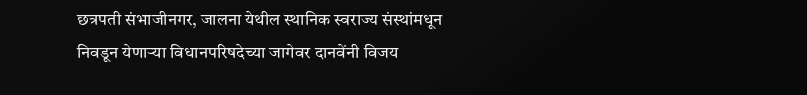छत्रपती संभाजीनगर, जालना येथील स्थानिक स्वराज्य संस्थांमधून निवडून येणाऱ्या विधानपरिषदेच्या जागेवर दानवेंनी विजय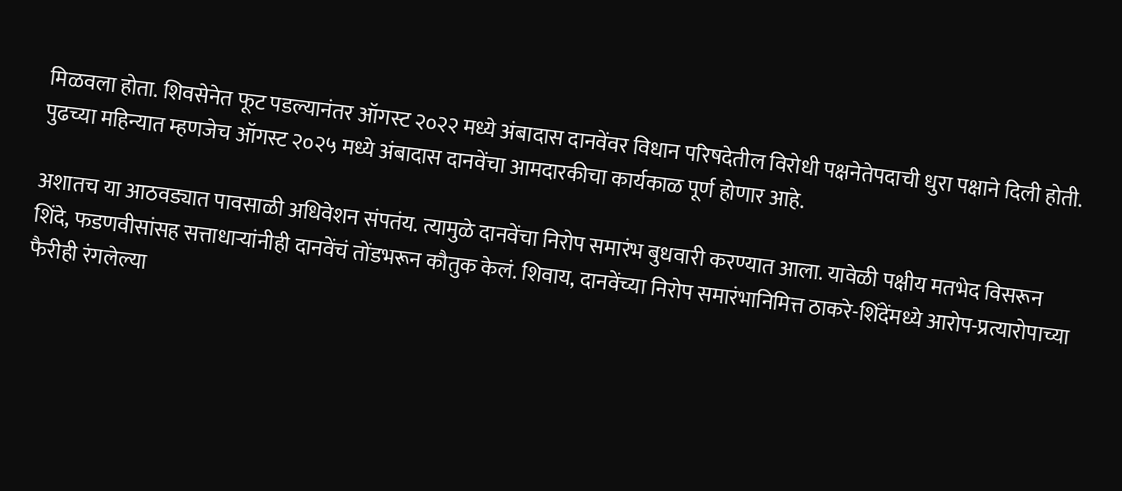मिळवला होता. शिवसेनेत फूट पडल्यानंतर ऑगस्ट २०२२ मध्ये अंबादास दानवेंवर विधान परिषदेतील विरोधी पक्षनेतेपदाची धुरा पक्षाने दिली होती. पुढच्या महिन्यात म्हणजेच ऑगस्ट २०२५ मध्ये अंबादास दानवेंचा आमदारकीचा कार्यकाळ पूर्ण होणार आहे.

अशातच या आठवड्यात पावसाळी अधिवेशन संपतंय. त्यामुळे दानवेंचा निरोप समारंभ बुधवारी करण्यात आला. यावेळी पक्षीय मतभेद विसरून शिंदे, फडणवीसांसह सत्ताधाऱ्यांनीही दानवेंचं तोंडभरून कौतुक केलं. शिवाय, दानवेंच्या निरोप समारंभानिमित्त ठाकरे-शिंदेंमध्ये आरोप-प्रत्यारोपाच्या फैरीही रंगलेल्या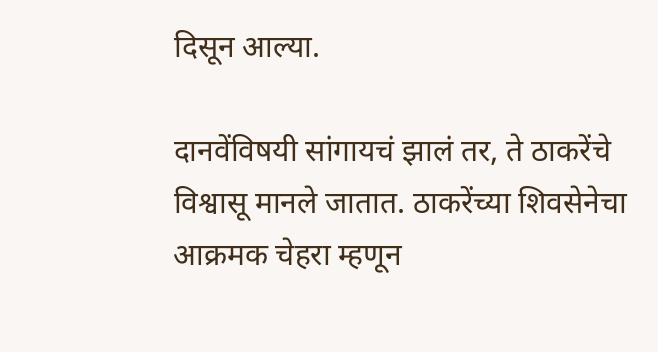दिसून आल्या.

दानवेंविषयी सांगायचं झालं तर, ते ठाकरेंचे विश्वासू मानले जातात. ठाकरेंच्या शिवसेनेचा आक्रमक चेहरा म्हणून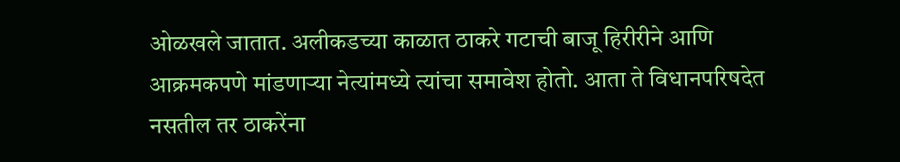ओळखले जातात. अलीकडच्या काळात ठाकरे गटाची बाजू हिरीरीने आणि आक्रमकपणे मांडणाऱ्या नेत्यांमध्ये त्यांचा समावेश होतो. आता ते विधानपरिषदेत नसतील तर ठाकरेंना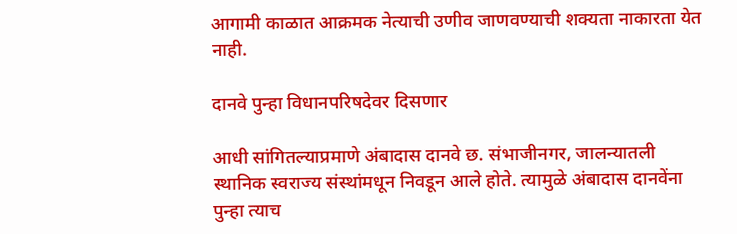आगामी काळात आक्रमक नेत्याची उणीव जाणवण्याची शक्यता नाकारता येत नाही.

दानवे पुन्हा विधानपरिषदेवर दिसणार

आधी सांगितल्याप्रमाणे अंबादास दानवे छ. संभाजीनगर, जालन्यातली स्थानिक स्वराज्य संस्थांमधून निवडून आले होते. त्यामुळे अंबादास दानवेंना पुन्हा त्याच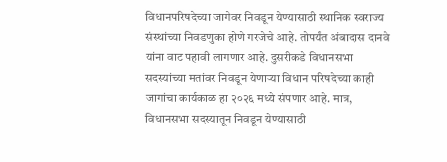विधानपरिषदेच्या जागेवर निवडून येण्यासाठी स्थानिक स्वराज्य संस्थांच्या निवडणुका होणे गरजेचे आहे. तोपर्यंत अंबादास दानवे यांना वाट पहावी लागणार आहे. दुसरीकडे विधानसभा सदस्यांच्या मतांवर निवडून येणाऱ्या विधान परिषदेच्या काही जागांचा कार्यकाळ हा २०२६ मध्ये संपणार आहे. मात्र, विधानसभा सदस्यातून निवडून येण्यासाठी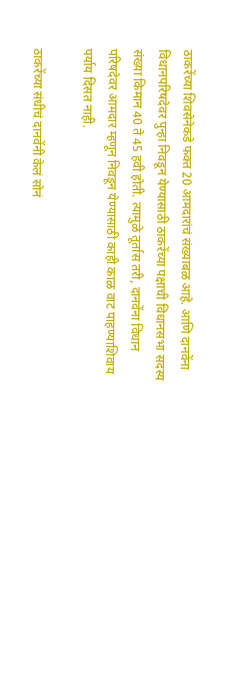ठाकरेंच्या शिवसेनेकडे फक्त 20 आमदारांचं संख्याबळ आहे. आणि दानवेंना विधानपरिषदेवर पुन्हा निवडून येण्यासाठी ठाकरेंच्या पक्षाची विधानसभा सदस्य संख्या किमान 40 ते 45 हवी होती. त्यामुळे तूर्तास तरी, दानवेंना विधान परिषदेवर आमदार म्हणून निवडून येण्यासाठी काही काळ वाट पाहण्याशिवाय पर्याय दिसत नाही.

ठाकरेंच्या संधीचं दानवेंनी केलं सोनं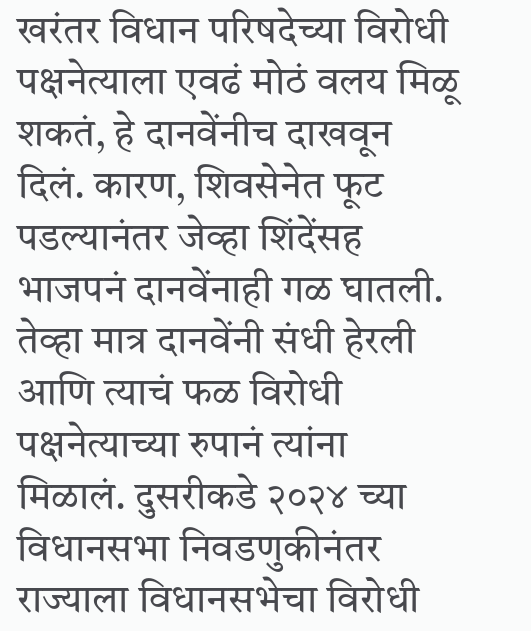खरंतर विधान परिषदेच्या विरोधी पक्षनेत्याला एवढं मोठं वलय मिळू शकतं, हे दानवेंनीच दाखवून दिलं. कारण, शिवसेनेत फूट पडल्यानंतर जेव्हा शिंदेंसह भाजपनं दानवेंनाही गळ घातली. तेव्हा मात्र दानवेंनी संधी हेरली आणि त्याचं फळ विरोधी पक्षनेत्याच्या रुपानं त्यांना मिळालं. दुसरीकडे २०२४ च्या विधानसभा निवडणुकीनंतर राज्याला विधानसभेचा विरोधी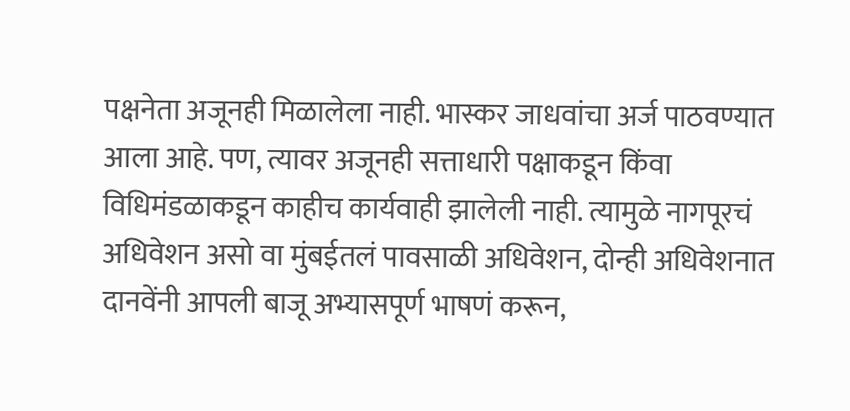पक्षनेता अजूनही मिळालेला नाही. भास्कर जाधवांचा अर्ज पाठवण्यात आला आहे. पण, त्यावर अजूनही सत्ताधारी पक्षाकडून किंवा विधिमंडळाकडून काहीच कार्यवाही झालेली नाही. त्यामुळे नागपूरचं अधिवेशन असो वा मुंबईतलं पावसाळी अधिवेशन, दोन्ही अधिवेशनात दानवेंनी आपली बाजू अभ्यासपूर्ण भाषणं करून,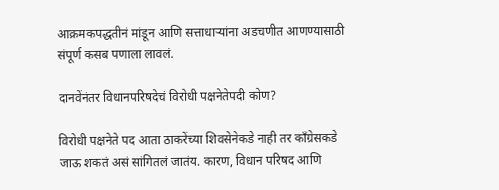आक्रमकपद्धतीनं मांडून आणि सत्ताधाऱ्यांना अडचणीत आणण्यासाठी संपूर्ण कसब पणाला लावलं.

दानवेंनंतर विधानपरिषदेचं विरोधी पक्षनेतेपदी कोण?

विरोधी पक्षनेते पद आता ठाकरेंच्या शिवसेनेकडे नाही तर काँग्रेसकडे जाऊ शकतं असं सांगितलं जातंय. कारण, विधान परिषद आणि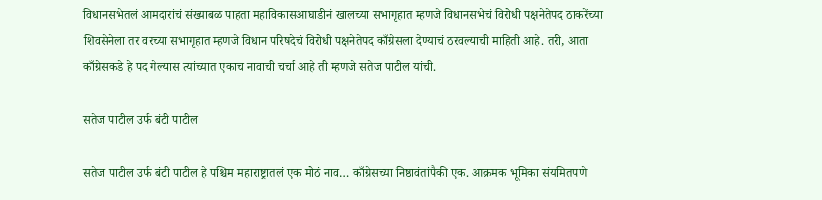विधानसभेतलं आमदारांचं संख्याबळ पाहता महाविकासआघाडीनं खालच्या सभागृहात म्हणजे विधानसभेचं विरोधी पक्षनेतेपद ठाकरेंच्या शिवसेनेला तर वरच्या सभागृहात म्हणजे विधान परिषदेचं विरोधी पक्षनेतेपद काँग्रेसला देण्याचं ठरवल्याची माहिती आहे. तरी, आता काँग्रेसकडे हे पद गेल्यास त्यांच्यात एकाच नावाची चर्चा आहे ती म्हणजे सतेज पाटील यांची.

सतेज पाटील उर्फ बंटी पाटील

सतेज पाटील उर्फ बंटी पाटील हे पश्चिम महाराष्ट्रातलं एक मोठं नाव… काँग्रेसच्या निष्ठावंतांपैकी एक. आक्रमक भूमिका संयमितपणे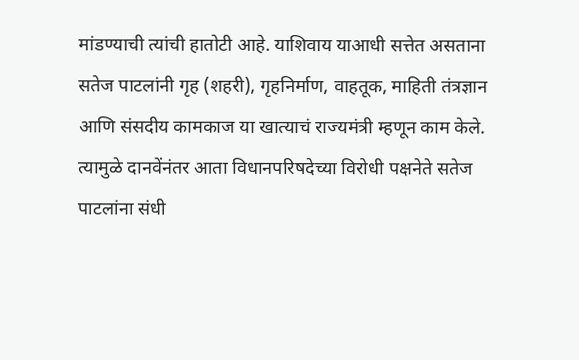मांडण्याची त्यांची हातोटी आहे. याशिवाय याआधी सत्तेत असताना सतेज पाटलांनी गृह (शहरी), गृहनिर्माण, वाहतूक, माहिती तंत्रज्ञान आणि संसदीय कामकाज या खात्याचं राज्यमंत्री म्हणून काम केले. त्यामुळे दानवेंनंतर आता विधानपरिषदेच्या विरोधी पक्षनेते सतेज पाटलांना संधी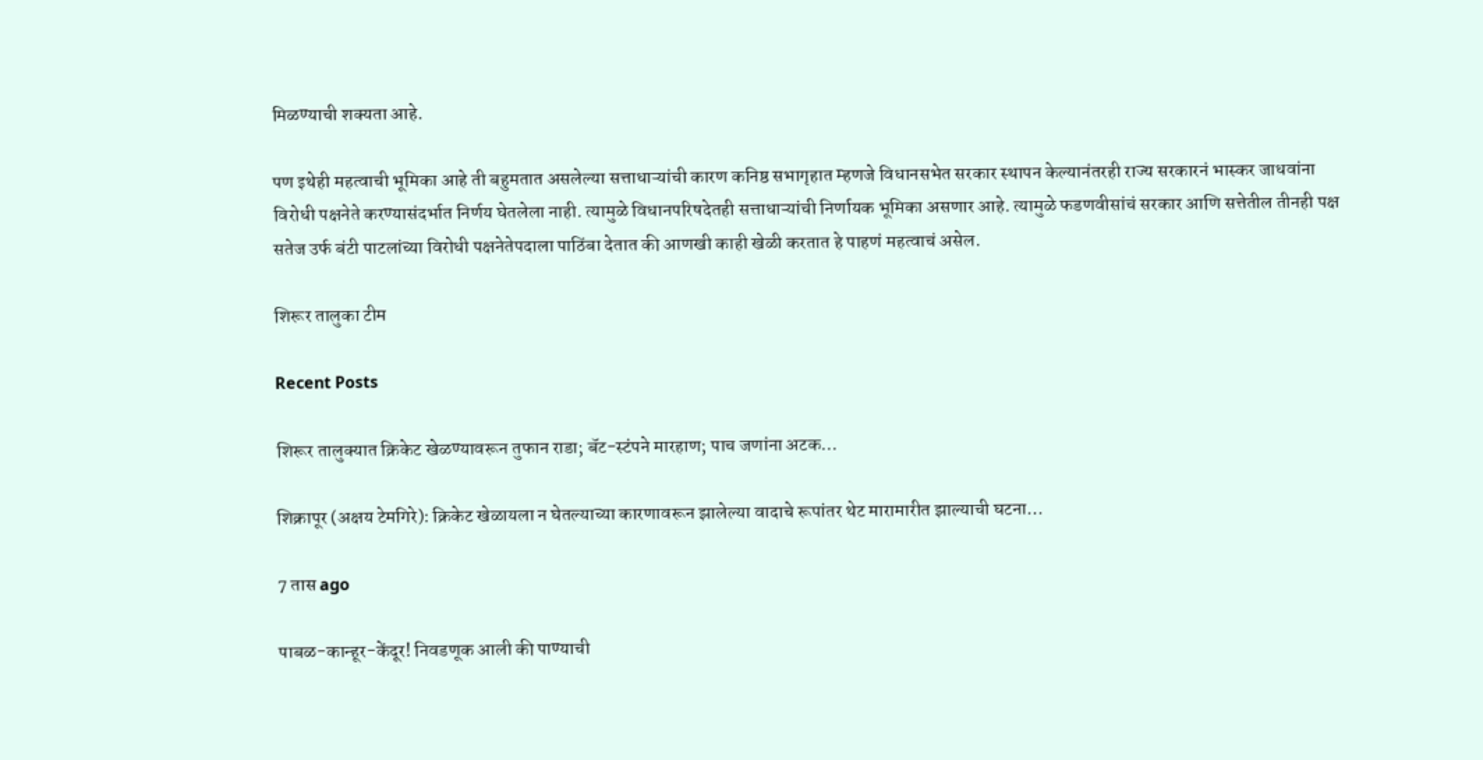मिळण्याची शक्यता आहे.

पण इथेही महत्वाची भूमिका आहे ती बहुमतात असलेल्या सत्ताधाऱ्यांची कारण कनिष्ठ सभागृहात म्हणजे विधानसभेत सरकार स्थापन केल्यानंतरही राज्य सरकारनं भास्कर जाधवांना विरोधी पक्षनेते करण्यासंदर्भात निर्णय घेतलेला नाही. त्यामुळे विधानपरिषदेतही सत्ताधाऱ्यांची निर्णायक भूमिका असणार आहे. त्यामुळे फडणवीसांचं सरकार आणि सत्तेतील तीनही पक्ष सतेज उर्फ बंटी पाटलांच्या विरोधी पक्षनेतेपदाला पाठिंबा देतात की आणखी काही खेळी करतात हे पाहणं महत्वाचं असेल.

शिरूर तालुका टीम

Recent Posts

शिरूर तालुक्यात क्रिकेट खेळण्यावरून तुफान राडा; बॅट-स्टंपने मारहाण; पाच जणांना अटक…

शिक्रापूर (अक्षय टेमगिरे): क्रिकेट खेळायला न घेतल्याच्या कारणावरून झालेल्या वादाचे रूपांतर थेट मारामारीत झाल्याची घटना…

7 तास ago

पाबळ-कान्हूर-केंदूर! निवडणूक आली की पाण्याची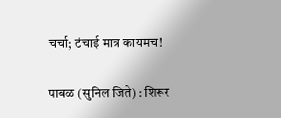चर्चा; टंचाई मात्र कायमच!

पाबळ (सुनिल जिते) : शिरूर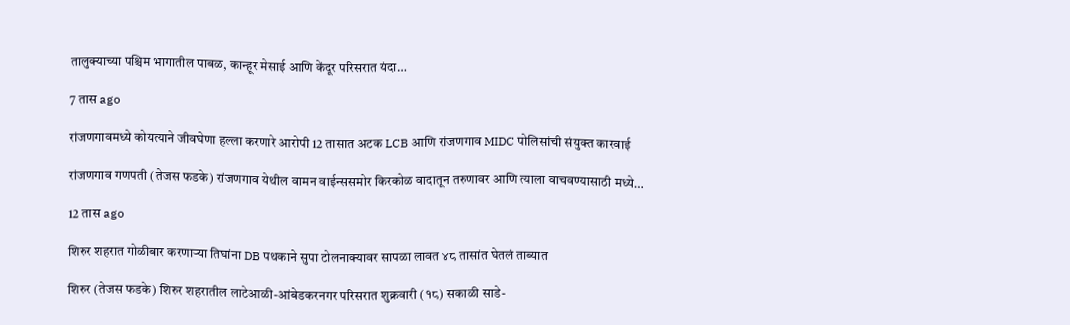तालुक्याच्या पश्चिम भागातील पाबळ, कान्हूर मेसाई आणि केंदूर परिसरात यंदा…

7 तास ago

रांजणगावमध्ये कोयत्याने जीवघेणा हल्ला करणारे आरोपी 12 तासात अटक LCB आणि रांजणगाव MIDC पोलिसांची संयुक्त कारवाई

रांजणगाव गणपती (तेजस फडके) रांजणगाव येथील वामन वाईन्ससमोर किरकोळ वादातून तरुणावर आणि त्याला वाचवण्यासाठी मध्ये…

12 तास ago

शिरुर शहरात गोळीबार करणाऱ्या तिघांना DB पथकाने सुपा टोलनाक्यावर सापळा लावत ४८ तासांत घेतलं ताब्यात

शिरुर (तेजस फडके) शिरुर शहरातील लाटेआळी-आंबेडकरनगर परिसरात शुक्रवारी (१८) सकाळी साडे-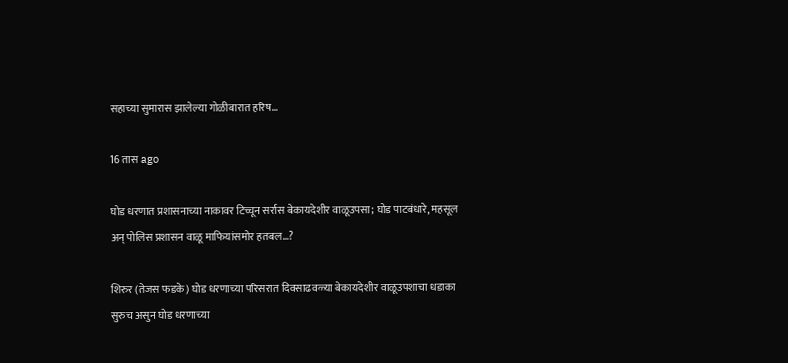सहाच्या सुमारास झालेल्या गोळीबारात हरिष…

16 तास ago

घोड धरणात प्रशासनाच्या नाकावर टिच्चून सर्रास बेकायदेशीर वाळूउपसा; घोड पाटबंधारे, महसूल अन् पोलिस प्रशासन वाळू माफियांसमोर हतबल…?

शिरुर (तेजस फडके) घोड धरणाच्या परिसरात दिवसाढवळ्या बेकायदेशीर वाळूउपशाचा धडाका सुरुच असुन घोड धरणाच्या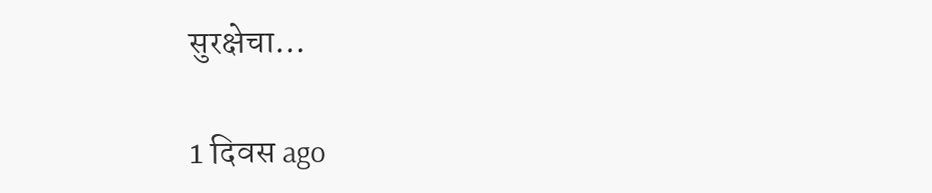सुरक्षेचा…

1 दिवस ago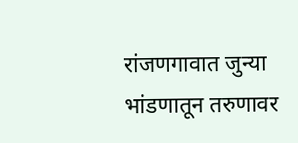रांजणगावात जुन्या भांडणातून तरुणावर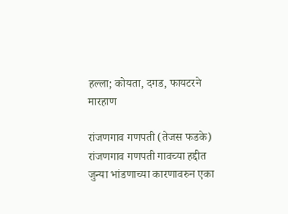हल्ला; कोयता, दगड, फायटरने मारहाण

रांजणगाव गणपती (तेजस फडके) रांजणगाव गणपती गावच्या हद्दीत जुन्या भांडणाच्या कारणावरुन एका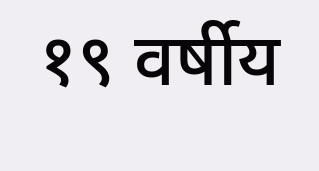१९ वर्षीय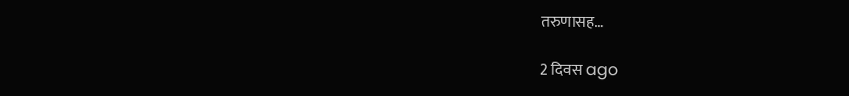तरुणासह…

2 दिवस ago